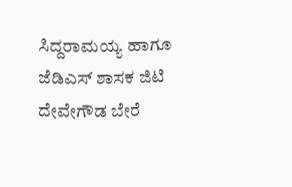ಸಿದ್ದರಾಮಯ್ಯ ಹಾಗೂ ಜೆಡಿಎಸ್ ಶಾಸಕ ಜಿಟಿ ದೇವೇಗೌಡ ಬೇರೆ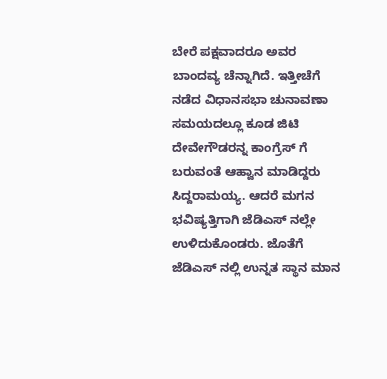ಬೇರೆ ಪಕ್ಷವಾದರೂ ಅವರ ಬಾಂದವ್ಯ ಚೆನ್ನಾಗಿದೆ. ಇತ್ತೀಚೆಗೆ ನಡೆದ ವಿಧಾನಸಭಾ ಚುನಾವಣಾ ಸಮಯದಲ್ಲೂ ಕೂಡ ಜಿಟಿ ದೇವೇಗೌಡರನ್ನ ಕಾಂಗ್ರೆಸ್ ಗೆ ಬರುವಂತೆ ಆಹ್ವಾನ ಮಾಡಿದ್ದರು ಸಿದ್ದರಾಮಯ್ಯ. ಆದರೆ ಮಗನ ಭವಿಷ್ಯತ್ತಿಗಾಗಿ ಜೆಡಿಎಸ್ ನಲ್ಲೇ ಉಳಿದುಕೊಂಡರು. ಜೊತೆಗೆ ಜೆಡಿಎಸ್ ನಲ್ಲಿ ಉನ್ನತ ಸ್ಥಾನ ಮಾನ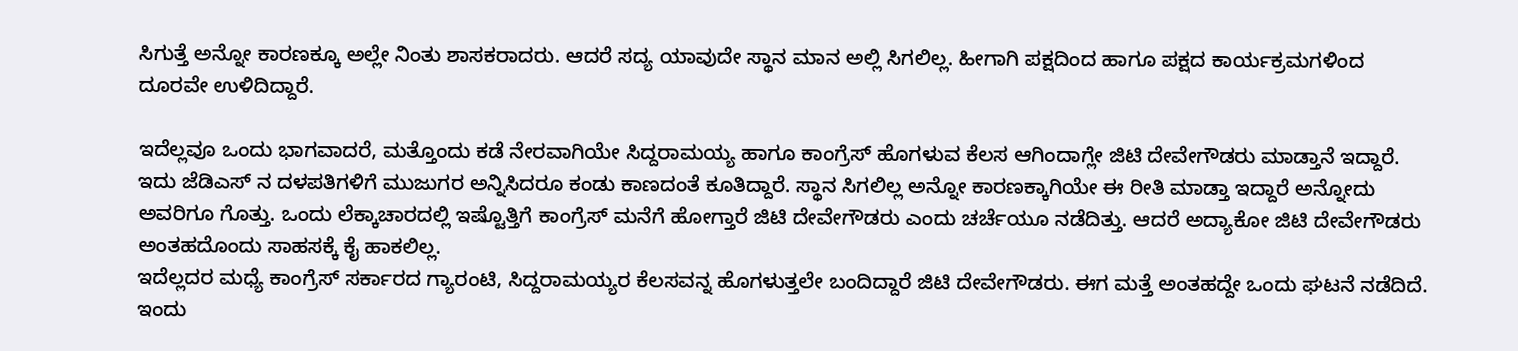ಸಿಗುತ್ತೆ ಅನ್ನೋ ಕಾರಣಕ್ಕೂ ಅಲ್ಲೇ ನಿಂತು ಶಾಸಕರಾದರು. ಆದರೆ ಸದ್ಯ ಯಾವುದೇ ಸ್ಥಾನ ಮಾನ ಅಲ್ಲಿ ಸಿಗಲಿಲ್ಲ. ಹೀಗಾಗಿ ಪಕ್ಷದಿಂದ ಹಾಗೂ ಪಕ್ಷದ ಕಾರ್ಯಕ್ರಮಗಳಿಂದ ದೂರವೇ ಉಳಿದಿದ್ದಾರೆ.

ಇದೆಲ್ಲವೂ ಒಂದು ಭಾಗವಾದರೆ, ಮತ್ತೊಂದು ಕಡೆ ನೇರವಾಗಿಯೇ ಸಿದ್ದರಾಮಯ್ಯ ಹಾಗೂ ಕಾಂಗ್ರೆಸ್ ಹೊಗಳುವ ಕೆಲಸ ಆಗಿಂದಾಗ್ಲೇ ಜಿಟಿ ದೇವೇಗೌಡರು ಮಾಡ್ತಾನೆ ಇದ್ದಾರೆ. ಇದು ಜೆಡಿಎಸ್ ನ ದಳಪತಿಗಳಿಗೆ ಮುಜುಗರ ಅನ್ನಿಸಿದರೂ ಕಂಡು ಕಾಣದಂತೆ ಕೂತಿದ್ದಾರೆ. ಸ್ಥಾನ ಸಿಗಲಿಲ್ಲ ಅನ್ನೋ ಕಾರಣಕ್ಕಾಗಿಯೇ ಈ ರೀತಿ ಮಾಡ್ತಾ ಇದ್ದಾರೆ ಅನ್ನೋದು ಅವರಿಗೂ ಗೊತ್ತು. ಒಂದು ಲೆಕ್ಕಾಚಾರದಲ್ಲಿ ಇಷ್ಟೊತ್ತಿಗೆ ಕಾಂಗ್ರೆಸ್ ಮನೆಗೆ ಹೋಗ್ತಾರೆ ಜಿಟಿ ದೇವೇಗೌಡರು ಎಂದು ಚರ್ಚೆಯೂ ನಡೆದಿತ್ತು. ಆದರೆ ಅದ್ಯಾಕೋ ಜಿಟಿ ದೇವೇಗೌಡರು ಅಂತಹದೊಂದು ಸಾಹಸಕ್ಕೆ ಕೈ ಹಾಕಲಿಲ್ಲ.
ಇದೆಲ್ಲದರ ಮಧ್ಯೆ ಕಾಂಗ್ರೆಸ್ ಸರ್ಕಾರದ ಗ್ಯಾರಂಟಿ, ಸಿದ್ದರಾಮಯ್ಯರ ಕೆಲಸವನ್ನ ಹೊಗಳುತ್ತಲೇ ಬಂದಿದ್ದಾರೆ ಜಿಟಿ ದೇವೇಗೌಡರು. ಈಗ ಮತ್ತೆ ಅಂತಹದ್ದೇ ಒಂದು ಘಟನೆ ನಡೆದಿದೆ. ಇಂದು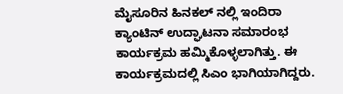ಮೈಸೂರಿನ ಹಿನಕಲ್ ನಲ್ಲಿ ಇಂದಿರಾ ಕ್ಯಾಂಟಿನ್ ಉದ್ಘಾಟನಾ ಸಮಾರಂಭ ಕಾರ್ಯಕ್ರಮ ಹಮ್ಮಿಕೊಳ್ಳಲಾಗಿತ್ತು. ಈ ಕಾರ್ಯಕ್ರಮದಲ್ಲಿ ಸಿಎಂ ಭಾಗಿಯಾಗಿದ್ದರು.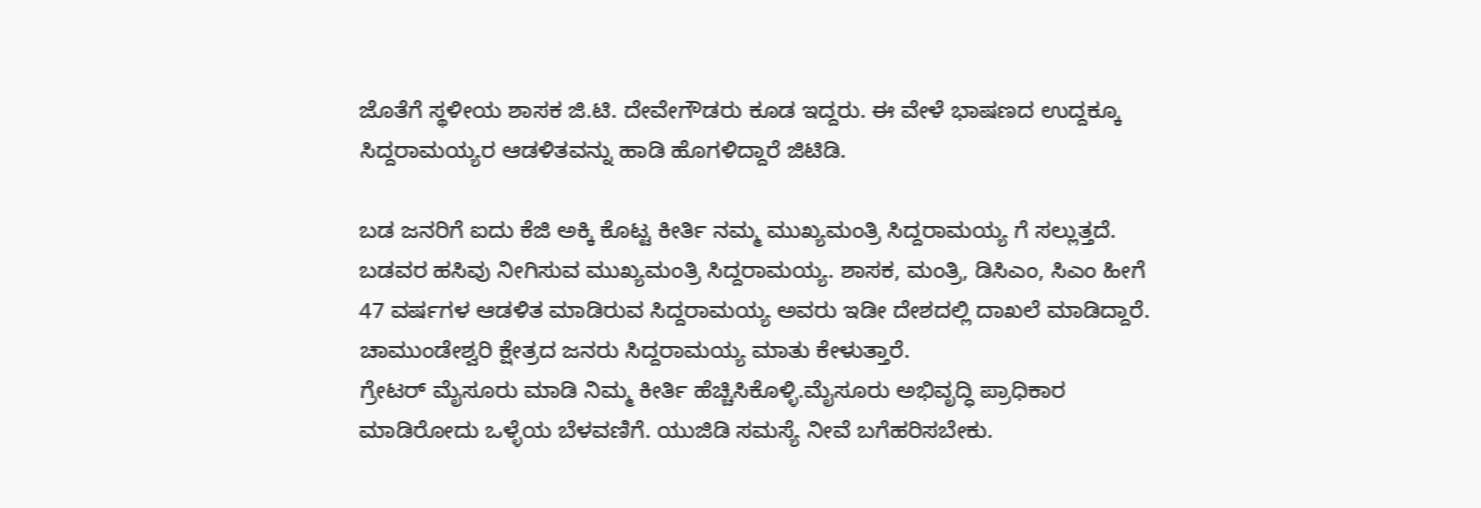ಜೊತೆಗೆ ಸ್ಥಳೀಯ ಶಾಸಕ ಜಿ.ಟಿ. ದೇವೇಗೌಡರು ಕೂಡ ಇದ್ದರು. ಈ ವೇಳೆ ಭಾಷಣದ ಉದ್ದಕ್ಕೂ ಸಿದ್ದರಾಮಯ್ಯರ ಆಡಳಿತವನ್ನು ಹಾಡಿ ಹೊಗಳಿದ್ದಾರೆ ಜಿಟಿಡಿ.

ಬಡ ಜನರಿಗೆ ಐದು ಕೆಜಿ ಅಕ್ಕಿ ಕೊಟ್ಟ ಕೀರ್ತಿ ನಮ್ಮ ಮುಖ್ಯಮಂತ್ರಿ ಸಿದ್ದರಾಮಯ್ಯ ಗೆ ಸಲ್ಲುತ್ತದೆ. ಬಡವರ ಹಸಿವು ನೀಗಿಸುವ ಮುಖ್ಯಮಂತ್ರಿ ಸಿದ್ದರಾಮಯ್ಯ. ಶಾಸಕ, ಮಂತ್ರಿ, ಡಿಸಿಎಂ, ಸಿಎಂ ಹೀಗೆ 47 ವರ್ಷಗಳ ಆಡಳಿತ ಮಾಡಿರುವ ಸಿದ್ದರಾಮಯ್ಯ ಅವರು ಇಡೀ ದೇಶದಲ್ಲಿ ದಾಖಲೆ ಮಾಡಿದ್ದಾರೆ. ಚಾಮುಂಡೇಶ್ವರಿ ಕ್ಷೇತ್ರದ ಜನರು ಸಿದ್ದರಾಮಯ್ಯ ಮಾತು ಕೇಳುತ್ತಾರೆ.
ಗ್ರೇಟರ್ ಮೈಸೂರು ಮಾಡಿ ನಿಮ್ಮ ಕೀರ್ತಿ ಹೆಚ್ಚಿಸಿಕೊಳ್ಳಿ.ಮೈಸೂರು ಅಭಿವೃದ್ಧಿ ಪ್ರಾಧಿಕಾರ ಮಾಡಿರೋದು ಒಳ್ಳೆಯ ಬೆಳವಣಿಗೆ. ಯುಜಿಡಿ ಸಮಸ್ಯೆ ನೀವೆ ಬಗೆಹರಿಸಬೇಕು.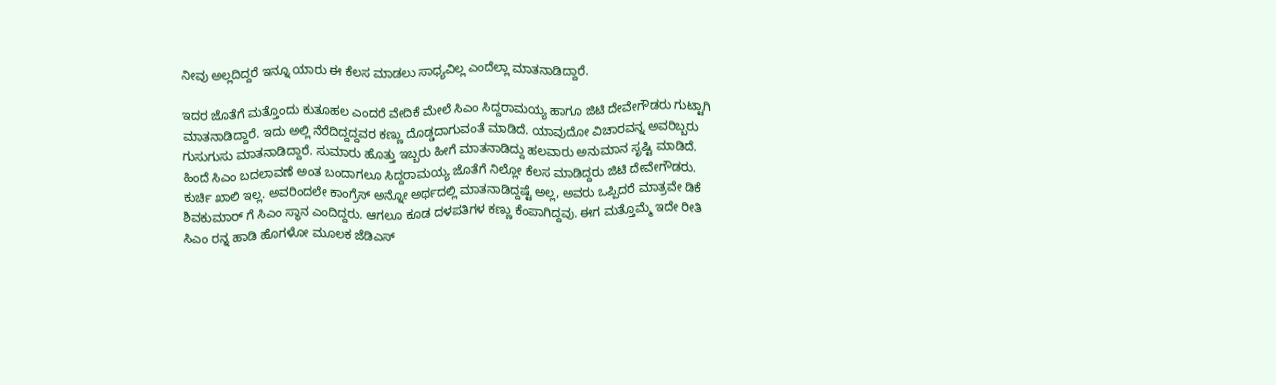ನೀವು ಅಲ್ಲದಿದ್ದರೆ ಇನ್ನೂ ಯಾರು ಈ ಕೆಲಸ ಮಾಡಲು ಸಾಧ್ಯವಿಲ್ಲ ಎಂದೆಲ್ಲಾ ಮಾತನಾಡಿದ್ದಾರೆ.

ಇದರ ಜೊತೆಗೆ ಮತ್ತೊಂದು ಕುತೂಹಲ ಎಂದರೆ ವೇದಿಕೆ ಮೇಲೆ ಸಿಎಂ ಸಿದ್ದರಾಮಯ್ಯ ಹಾಗೂ ಜಿಟಿ ದೇವೇಗೌಡರು ಗುಟ್ಟಾಗಿ ಮಾತನಾಡಿದ್ದಾರೆ. ಇದು ಅಲ್ಲಿ ನೆರೆದಿದ್ದದ್ದವರ ಕಣ್ಣು ದೊಡ್ಡದಾಗುವಂತೆ ಮಾಡಿದೆ. ಯಾವುದೋ ವಿಚಾರವನ್ನ ಅವರಿಬ್ಬರು ಗುಸುಗುಸು ಮಾತನಾಡಿದ್ದಾರೆ. ಸುಮಾರು ಹೊತ್ತು ಇಬ್ಬರು ಹೀಗೆ ಮಾತನಾಡಿದ್ದು ಹಲವಾರು ಅನುಮಾನ ಸೃಷ್ಟಿ ಮಾಡಿದೆ.
ಹಿಂದೆ ಸಿಎಂ ಬದಲಾವಣೆ ಅಂತ ಬಂದಾಗಲೂ ಸಿದ್ದರಾಮಯ್ಯ ಜೊತೆಗೆ ನಿಲ್ಲೋ ಕೆಲಸ ಮಾಡಿದ್ದರು ಜಿಟಿ ದೇವೇಗೌಡರು. ಕುರ್ಚಿ ಖಾಲಿ ಇಲ್ಲ. ಅವರಿಂದಲೇ ಕಾಂಗ್ರೆಸ್ ಅನ್ನೋ ಅರ್ಥದಲ್ಲಿ ಮಾತನಾಡಿದ್ದಷ್ಟೆ ಅಲ್ಲ, ಅವರು ಒಪ್ಪಿದರೆ ಮಾತ್ರವೇ ಡಿಕೆ ಶಿವಕುಮಾರ್ ಗೆ ಸಿಎಂ ಸ್ಥಾನ ಎಂದಿದ್ದರು. ಆಗಲೂ ಕೂಡ ದಳಪತಿಗಳ ಕಣ್ಣು ಕೆಂಪಾಗಿದ್ದವು. ಈಗ ಮತ್ತೊಮ್ಮೆ ಇದೇ ರೀತಿ ಸಿಎಂ ರನ್ನ ಹಾಡಿ ಹೊಗಳೋ ಮೂಲಕ ಜೆಡಿಎಸ್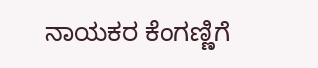ನಾಯಕರ ಕೆಂಗಣ್ಣಿಗೆ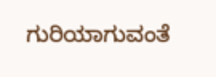ಗುರಿಯಾಗುವಂತೆ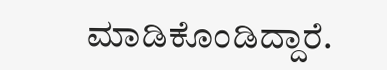ಮಾಡಿಕೊಂಡಿದ್ದಾರೆ.